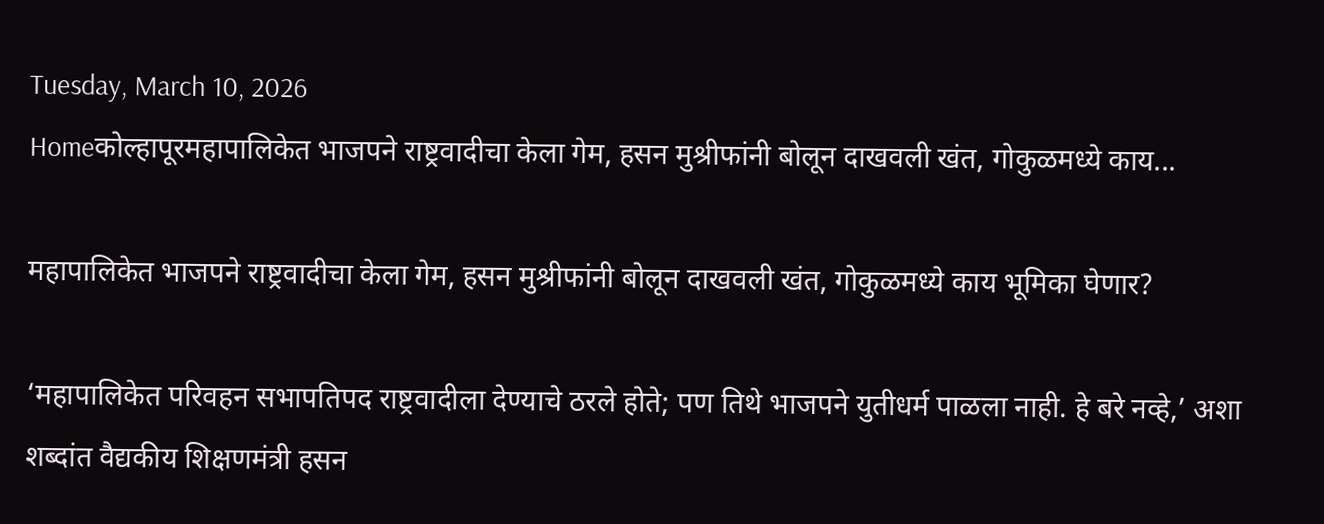Tuesday, March 10, 2026
Homeकोल्हापूरमहापालिकेत भाजपने राष्ट्रवादीचा केला गेम, हसन मुश्रीफांनी बोलून दाखवली खंत, गोकुळमध्ये काय...

महापालिकेत भाजपने राष्ट्रवादीचा केला गेम, हसन मुश्रीफांनी बोलून दाखवली खंत, गोकुळमध्ये काय भूमिका घेणार?

‘महापालिकेत परिवहन सभापतिपद राष्ट्रवादीला देण्याचे ठरले होते; पण तिथे भाजपने युतीधर्म पाळला नाही. हे बरे नव्हे,’ अशा शब्दांत वैद्यकीय शिक्षणमंत्री हसन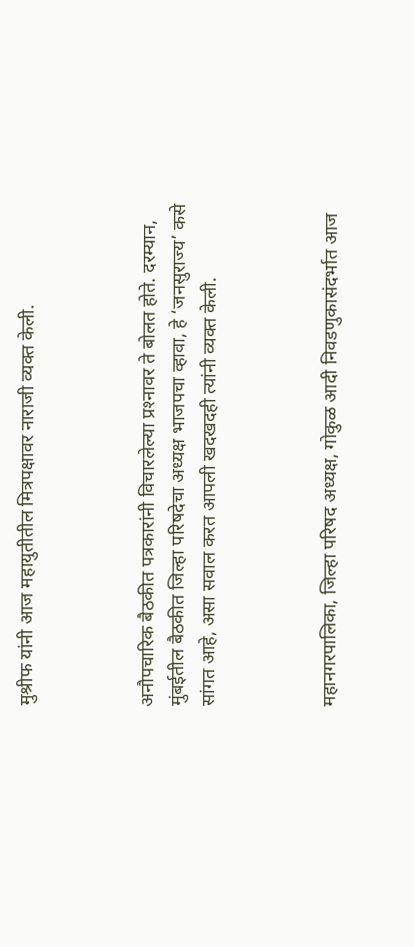मुश्रीफ यांनी आज महायुतीतील मित्रपक्षावर नाराजी व्यक्त केली.



अनौपचारिक बैठकीत पत्रकारांनी विचारलेल्या प्रश्‍नावर ते बोलत होते. दरम्यान, मुंबईतील बैठकीत जिल्हा परिषदेचा अध्यक्ष भाजपचा व्हावा, हे ‘जनसुराज्य’ कसे सांगत आहे, असा सवाल करत आपली खदखदही त्यांनी व्यक्त केली.



महानगरपालिका, जिल्हा परिषद अध्यक्ष, गोकुळ आदी निवडणुकासंदर्भात आज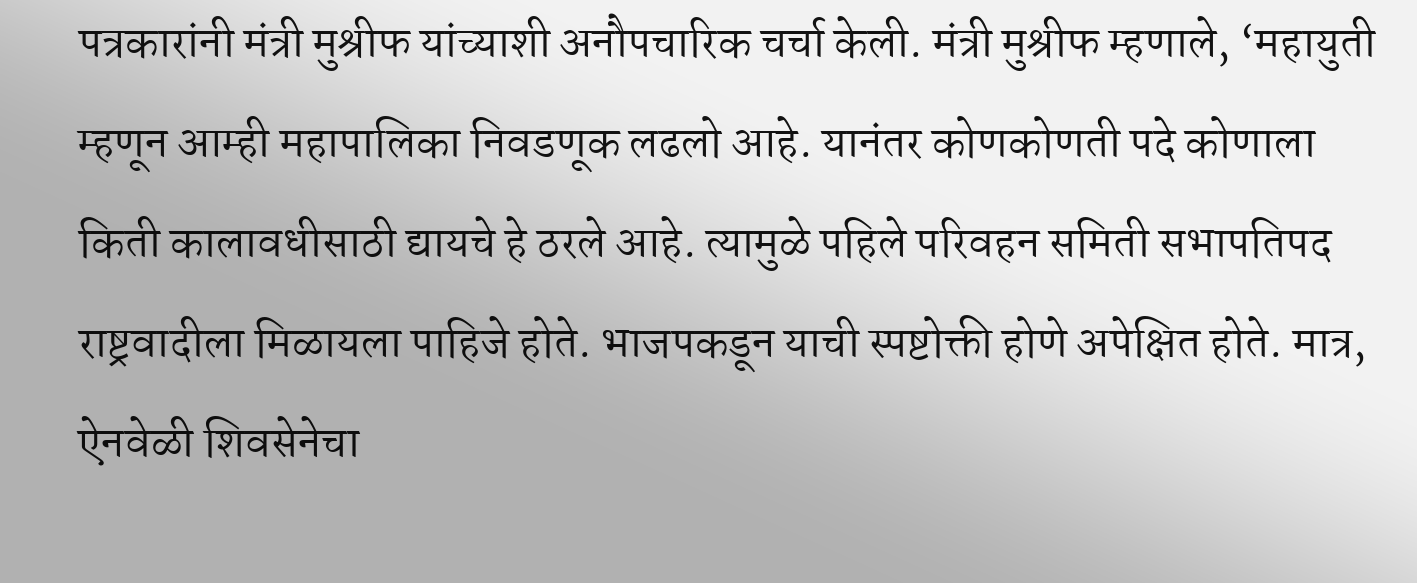पत्रकारांनी मंत्री मुश्रीफ यांच्याशी अनौपचारिक चर्चा केली. मंत्री मुश्रीफ म्हणाले, ‘महायुती म्हणून आम्ही महापालिका निवडणूक लढलो आहे. यानंतर कोणकोणती पदे कोणाला किती कालावधीसाठी द्यायचे हे ठरले आहे. त्यामुळे पहिले परिवहन समिती सभापतिपद राष्ट्रवादीला मिळायला पाहिजे होते. भाजपकडून याची स्पष्टोक्ती होणे अपेक्षित होते. मात्र, ऐनवेळी शिवसेनेचा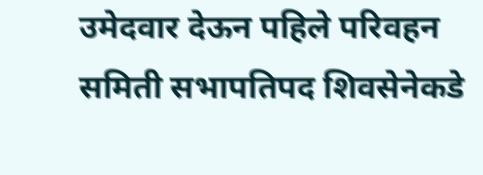उमेदवार देऊन पहिले परिवहन समिती सभापतिपद शिवसेनेकडे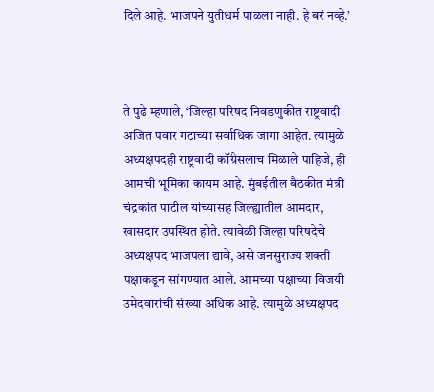दिले आहे. भाजपने युतीधर्म पाळला नाही. हे बरं नव्हे.’



ते पुढे म्हणाले, ‘जिल्हा परिषद निवडणुकीत राष्ट्रवादी अजित पवार गटाच्या सर्वाधिक जागा आहेत. त्यामुळे अध्यक्षपदही राष्ट्रवादी कॉंग्रेसलाच मिळाले पाहिजे, ही आमची भूमिका कायम आहे. मुंबईतील बैठकीत मंत्री चंद्रकांत पाटील यांच्यासह जिल्ह्यातील आमदार, खासदार उपस्थित होते. त्यावेळी जिल्हा परिषदेचे अध्यक्षपद भाजपला द्यावे, असे जनसुराज्य शक्ती पक्षाकडून सांगण्यात आले. आमच्या पक्षाच्या विजयी उमेदवारांची संख्या अधिक आहे. त्यामुळे अध्यक्षपद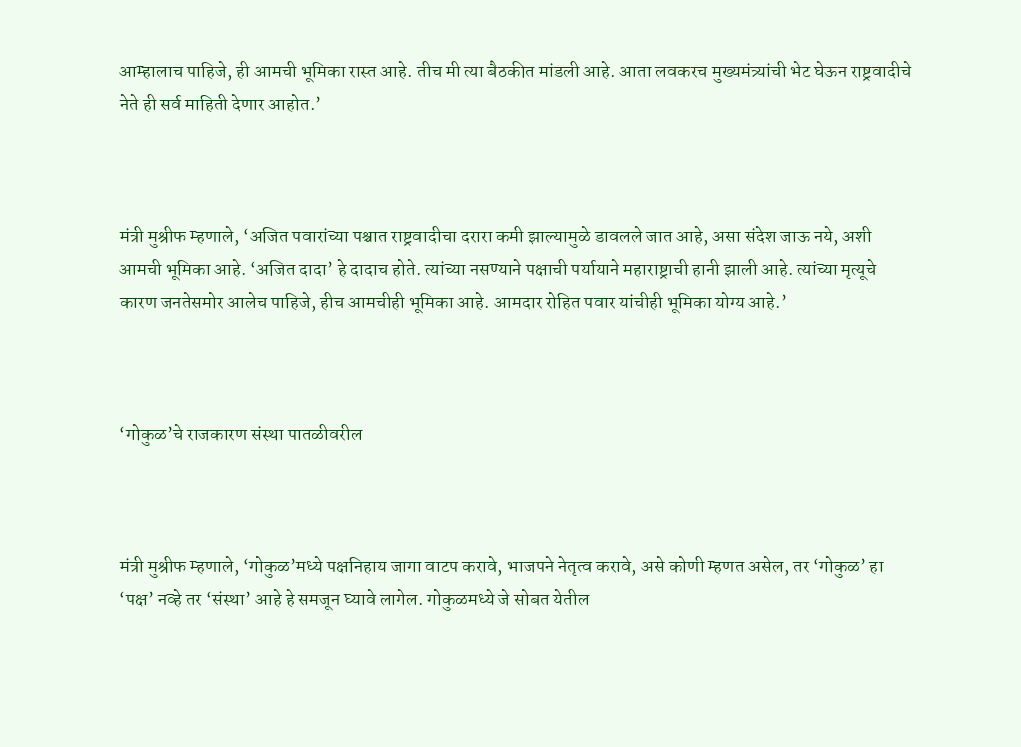आम्हालाच पाहिजे, ही आमची भूमिका रास्त आहे. तीच मी त्या बैठकीत मांडली आहे. आता लवकरच मुख्यमंत्र्यांची भेट घेऊन राष्ट्रवादीचे नेते ही सर्व माहिती देणार आहोत.’



मंत्री मुश्रीफ म्हणाले, ‘अजित पवारांच्या पश्चात राष्ट्रवादीचा दरारा कमी झाल्यामुळे डावलले जात आहे, असा संदेश जाऊ नये, अशी आमची भूमिका आहे. ‘अजित दादा’ हे दादाच होते. त्यांच्या नसण्याने पक्षाची पर्यायाने महाराष्ट्राची हानी झाली आहे. त्यांच्या मृत्यूचे कारण जनतेसमोर आलेच पाहिजे, हीच आमचीही भूमिका आहे. आमदार रोहित पवार यांचीही भूमिका योग्य आहे.’



‘गोकुळ’चे राजकारण संस्था पातळीवरील



मंत्री मुश्रीफ म्हणाले, ‘गोकुळ’मध्ये पक्षनिहाय जागा वाटप करावे, भाजपने नेतृत्व करावे, असे कोणी म्हणत असेल, तर ‘गोकुळ’ हा ‘पक्ष’ नव्हे तर ‘संस्था’ आहे हे समजून घ्यावे लागेल. गोकुळमध्ये जे सोबत येतील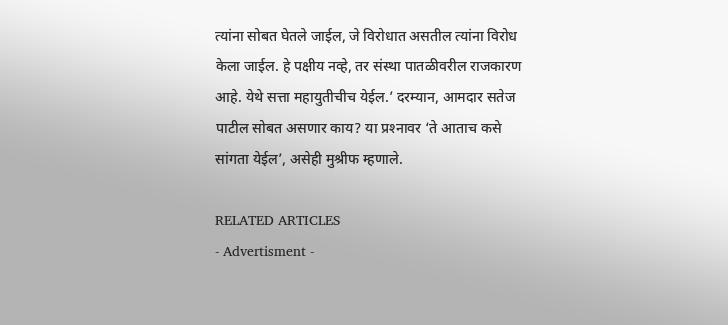त्यांना सोबत घेतले जाईल, जे विरोधात असतील त्यांना विरोध केला जाईल. हे पक्षीय नव्हे, तर संस्था पातळीवरील राजकारण आहे. येथे सत्ता महायुतीचीच येईल.’ दरम्यान, आमदार सतेज पाटील सोबत असणार काय? या प्रश्‍नावर ‘ते आताच कसे सांगता येईल’, असेही मुश्रीफ म्हणाले.

RELATED ARTICLES
- Advertisment -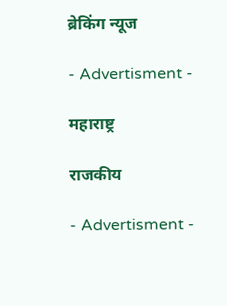ब्रेकिंग न्यूज

- Advertisment -

महाराष्ट्र

राजकीय

- Advertisment -